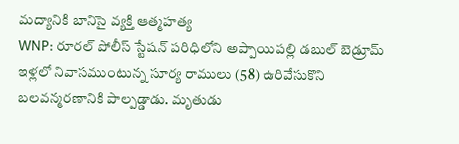మద్యానికి బానిసై వ్యక్తి ఆత్మహత్య
WNP: రూరల్ పోలీస్ స్టేషన్ పరిధిలోని అప్పాయిపల్లి డబుల్ బెడ్రూమ్ ఇళ్లలో నివాసముంటున్న సూర్య రాములు (58) ఉరివేసుకొని బలవన్మరణానికి పాల్పడ్డాడు. మృతుడు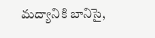మద్యానికి బానిసై,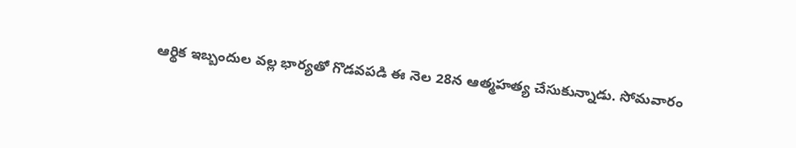ఆర్థిక ఇబ్బందుల వల్ల భార్యతో గొడవపడి ఈ నెల 28న ఆత్మహత్య చేసుకున్నాడు. సోమవారం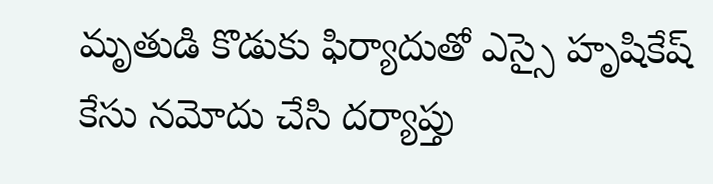మృతుడి కొడుకు ఫిర్యాదుతో ఎస్సై హృషికేష్ కేసు నమోదు చేసి దర్యాప్తు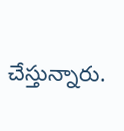చేస్తున్నారు.